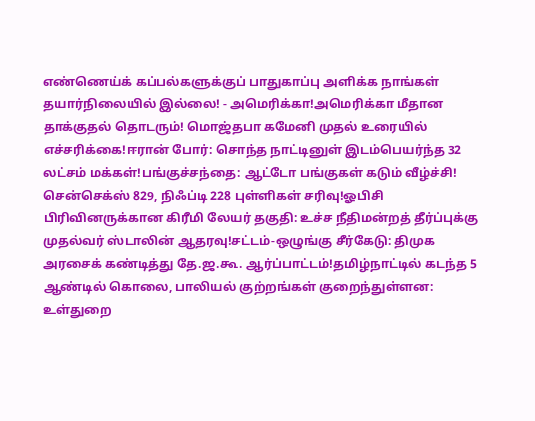எண்ணெய்க் கப்பல்களுக்குப் பாதுகாப்பு அளிக்க நாங்கள் தயார்நிலையில் இல்லை! - அமெரிக்கா!அமெரிக்கா மீதான தாக்குதல் தொடரும்! மொஜ்தபா கமேனி முதல் உரையில் எச்சரிக்கை!ஈரான் போர்: சொந்த நாட்டினுள் இடம்பெயர்ந்த 32 லட்சம் மக்கள்!பங்குச்சந்தை: ஆட்டோ பங்குகள் கடும் வீழ்ச்சி! சென்செக்ஸ் 829, நிஃப்டி 228 புள்ளிகள் சரிவு!ஓபிசி பிரிவினருக்கான கிரீமி லேயர் தகுதி: உச்ச நீதிமன்றத் தீர்ப்புக்கு முதல்வர் ஸ்டாலின் ஆதரவு!சட்டம்-ஒழுங்கு சீர்கேடு: திமுக அரசைக் கண்டித்து தே.ஜ.கூ. ஆர்ப்பாட்டம்!தமிழ்நாட்டில் கடந்த 5 ஆண்டில் கொலை, பாலியல் குற்றங்கள் குறைந்துள்ளன: உள்துறை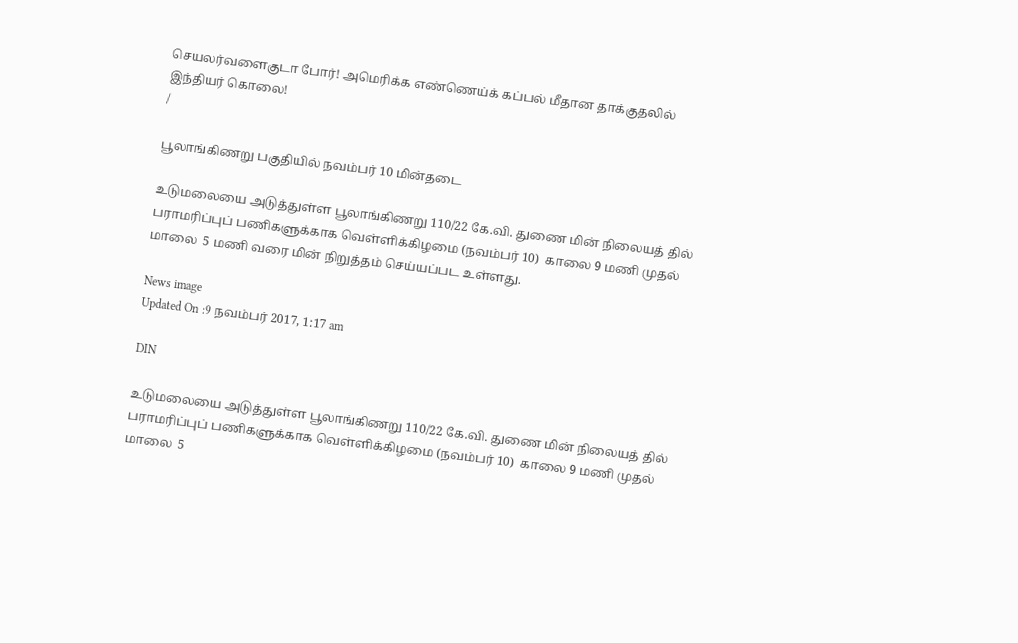செயலர்வளைகுடா போர்! அமெரிக்க எண்ணெய்க் கப்பல் மீதான தாக்குதலில் இந்தியர் கொலை!
/

பூலாங்கிணறு பகுதியில் நவம்பர் 10 மின்தடை

உடுமலையை அடுத்துள்ள பூலாங்கிணறு 110/22 கே.வி. துணை மின் நிலையத் தில் பராமரிப்புப் பணிகளுக்காக வெள்ளிக்கிழமை (நவம்பர் 10)  காலை 9 மணி முதல் மாலை  5 மணி வரை மின் நிறுத்தம் செய்யப்பட உள்ளது.

News image
Updated On :9 நவம்பர் 2017, 1:17 am

DIN

உடுமலையை அடுத்துள்ள பூலாங்கிணறு 110/22 கே.வி. துணை மின் நிலையத் தில் பராமரிப்புப் பணிகளுக்காக வெள்ளிக்கிழமை (நவம்பர் 10)  காலை 9 மணி முதல் மாலை  5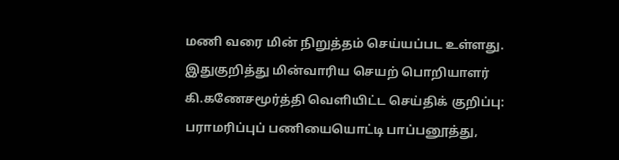மணி வரை மின் நிறுத்தம் செய்யப்பட உள்ளது.
இதுகுறித்து மின்வாரிய செயற் பொறியாளர் கி.கணேசமூர்த்தி வெளியிட்ட செய்திக் குறிப்பு:
பராமரிப்புப் பணியையொட்டி பாப்பனூத்து,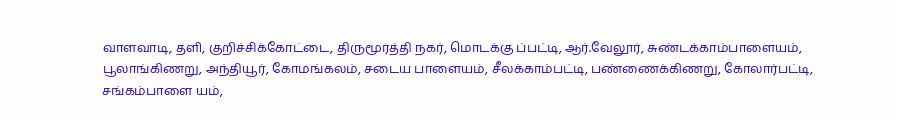வாளவாடி, தளி, குறிச்சிக்கோட்டை, திருமூர்த்தி நகர், மொடக்கு ப்பட்டி, ஆர்.வேலூர், சுண்டக்காம்பாளையம், பூலாங்கிணறு, அந்தியூர், கோமங்கலம், சடைய பாளையம், சீலக்காம்பட்டி, பண்ணைக்கிணறு, கோலார்பட்டி, சங்கம்பாளை யம்,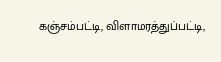கஞ்சம்பட்டி, விளாமரத்துப்பட்டி,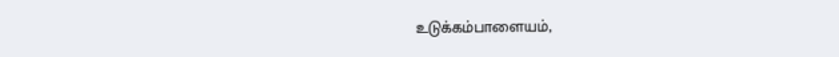உடுக்கம்பாளையம்,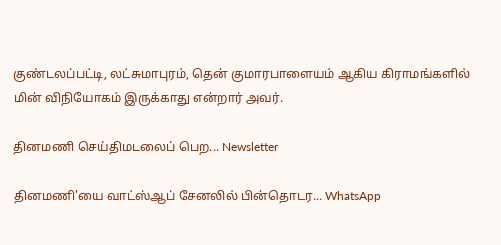குண்டலப்பட்டி, லட்சுமாபுரம், தென் குமாரபாளையம் ஆகிய கிராமங்களில் மின் விநியோகம் இருக்காது என்றார் அவர்.

தினமணி செய்திமடலைப் பெற... Newsletter

தினமணி'யை வாட்ஸ்ஆப் சேனலில் பின்தொடர... WhatsApp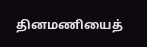தினமணியைத்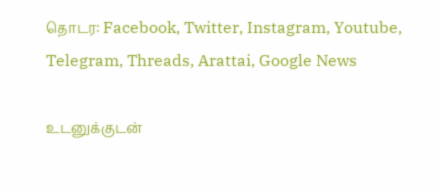தொடர: Facebook, Twitter, Instagram, Youtube, Telegram, Threads, Arattai, Google News

உடனுக்குடன்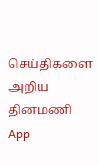செய்திகளை அறிய தினமணி App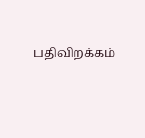பதிவிறக்கம்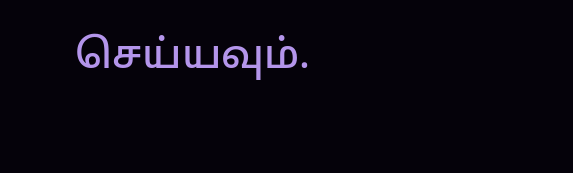செய்யவும்.